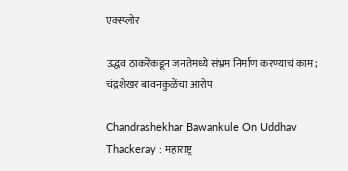एक्स्प्लोर

उद्धव ठाकरेंकडून जनतेमध्ये संभ्रम निर्माण करण्याचं काम; चंद्रशेखर बावनकुळेंचा आरोप

Chandrashekhar Bawankule On Uddhav Thackeray : महाराष्ट्र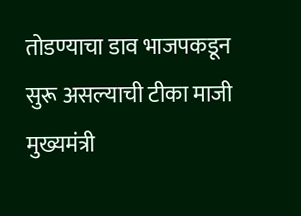तोडण्याचा डाव भाजपकडून सुरू असल्याची टीका माजी मुख्यमंत्री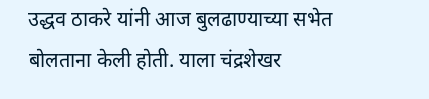उद्धव ठाकरे यांनी आज बुलढाण्याच्या सभेत बोलताना केली होती. याला चंद्रशेखर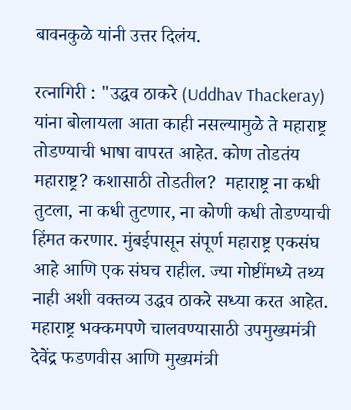बावनकुळे यांनी उत्तर दिलंय.

रत्नागिरी : "उद्धव ठाकरे (Uddhav Thackeray) यांना बोलायला आता काही नसल्यामुळे ते महाराष्ट्र तोडण्याची भाषा वापरत आहेत. कोण तोडतंय महाराष्ट्र? कशासाठी तोडतील?  महाराष्ट्र ना कधी तुटला, ना कधी तुटणार, ना कोणी कधी तोडण्याची हिंमत करणार. मुंबईपासून संपूर्ण महाराष्ट्र एकसंघ आहे आणि एक संघच राहील. ज्या गोष्टींमध्ये तथ्य नाही अशी वक्तव्य उद्धव ठाकरे सध्या करत आहेत. महाराष्ट्र भक्कमपणे चालवण्यासाठी उपमुख्यमंत्री देवेंद्र फडणवीस आणि मुख्यमंत्री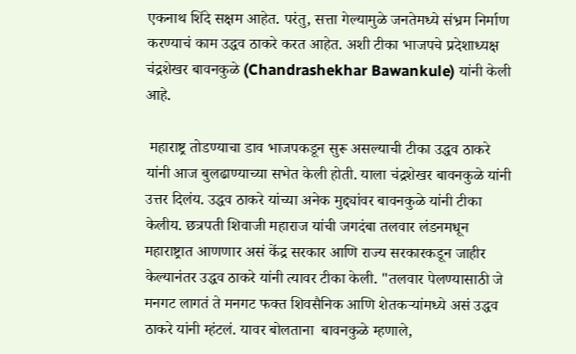एकनाथ शिंदे सक्षम आहेत. परंतु, सत्ता गेल्यामुळे जनतेमध्ये संभ्रम निर्माण करण्याचं काम उद्धव ठाकरे करत आहेत. अशी टीका भाजपचे प्रदेशाध्यक्ष चंद्रशेखर बावनकुळे (Chandrashekhar Bawankule) यांनी केली आहे.

 महाराष्ट्र तोडण्याचा डाव भाजपकडून सुरू असल्याची टीका उद्धव ठाकरे यांनी आज बुलढाण्याच्या सभेत केली होती. याला चंद्रशेखर बावनकुळे यांनी उत्तर दिलंय. उद्धव ठाकरे यांच्या अनेक मुद्द्यांवर बावनकुळे यांनी टीका केलीय. छत्रपती शिवाजी महाराज यांची जगदंबा तलवार लंडनमधून महाराष्ट्रात आणणार असं केंद्र सरकार आणि राज्य सरकारकडून जाहीर केल्यानंतर उद्धव ठाकरे यांनी त्यावर टीका केली. "तलवार पेलण्यासाठी जे मनगट लागतं ते मनगट फक्त शिवसैनिक आणि शेतकऱ्यांमध्ये असं उद्धव ठाकरे यांनी म्हंटलं. यावर बोलताना  बावनकुळे म्हणाले,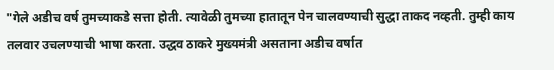"गेले अडीच वर्ष तुमच्याकडे सत्ता होती. त्यावेळी तुमच्या हातातून पेन चालवण्याची सुद्धा ताकद नव्हती. तुम्ही काय तलवार उचलण्याची भाषा करता. उद्धव ठाकरे मुख्यमंत्री असताना अडीच वर्षात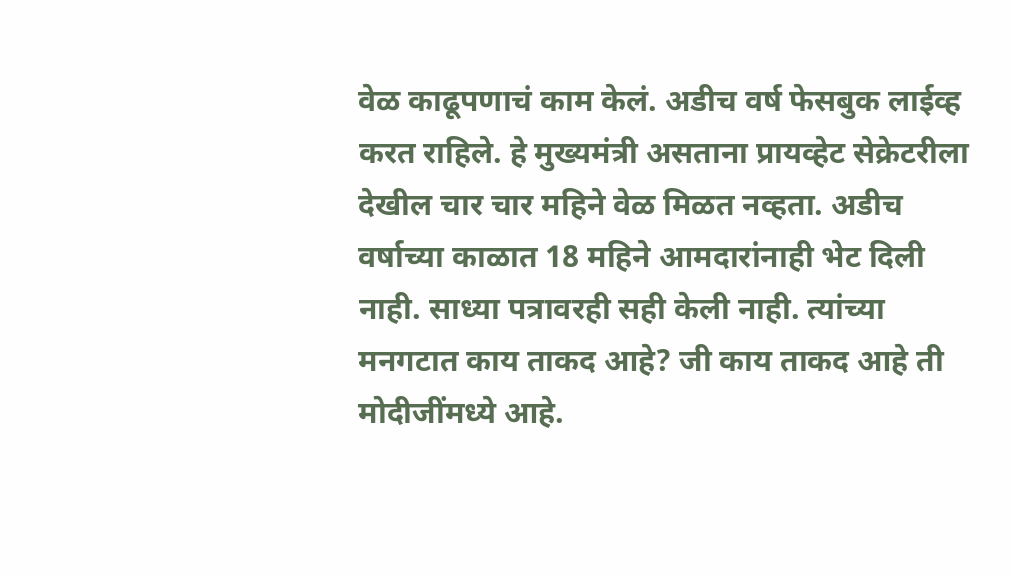वेळ काढूपणाचं काम केलं. अडीच वर्ष फेसबुक लाईव्ह करत राहिले. हे मुख्यमंत्री असताना प्रायव्हेट सेक्रेटरीला देखील चार चार महिने वेळ मिळत नव्हता. अडीच वर्षाच्या काळात 18 महिने आमदारांनाही भेट दिली नाही. साध्या पत्रावरही सही केली नाही. त्यांच्या मनगटात काय ताकद आहे? जी काय ताकद आहे ती मोदीजींमध्ये आहे.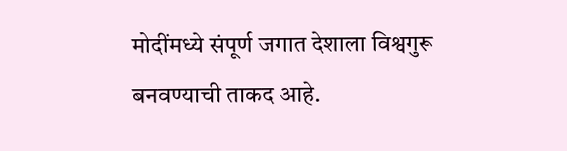मोदींमध्ये संपूर्ण जगात देशाला विश्वगुरू बनवण्याची ताकद आहे.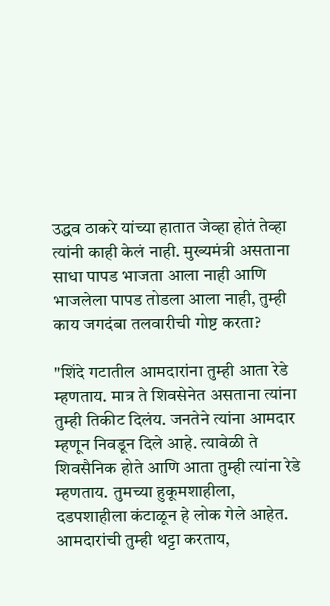उद्धव ठाकरे यांच्या हातात जेव्हा होतं तेव्हा त्यांनी काही केलं नाही. मुख्यमंत्री असताना साधा पापड भाजता आला नाही आणि भाजलेला पापड तोडला आला नाही, तुम्ही काय जगदंबा तलवारीची गोष्ट करता?

"शिंदे गटातील आमदारांना तुम्ही आता रेडे म्हणताय. मात्र ते शिवसेनेत असताना त्यांना तुम्ही तिकीट दिलंय. जनतेने त्यांना आमदार म्हणून निवडून दिले आहे. त्यावेळी ते शिवसैनिक होते आणि आता तुम्ही त्यांना रेडे म्हणताय. तुमच्या हुकूमशाहीला, दडपशाहीला कंटाळून हे लोक गेले आहेत. आमदारांची तुम्ही थट्टा करताय,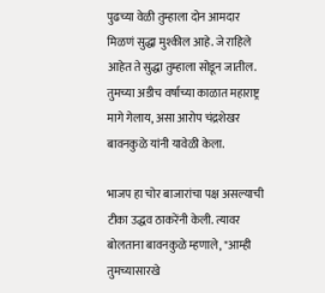पुढच्या वेळी तुम्हाला दोन आमदार मिळणं सुद्धा मुश्कील आहे. जे राहिले आहेत ते सुद्धा तुम्हाला सोडून जातील.  तुमच्या अडीच वर्षाच्या काळात महाराष्ट्र मागे गेलाय, असा आरोप चंद्रशेखर बावनकुळे यांनी यावेळी केला.

भाजप हा चोर बाजारांचा पक्ष असल्याची टीका उद्धव ठाकरेंनी केली. त्यावर बोलताना बावनकुळे म्हणाले, "आम्ही तुमच्यासारखे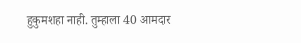हुकुमशहा नाही. तुम्हाला 40 आमदार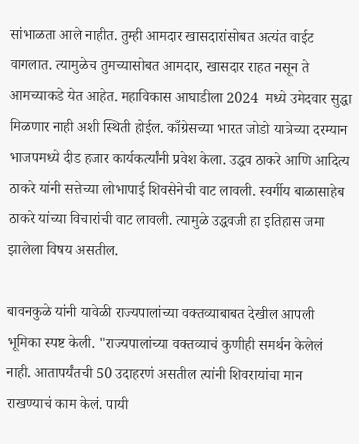सांभाळता आले नाहीत. तुम्ही आमदार खासदारांसोबत अत्यंत वाईट वागलात. त्यामुळेच तुमच्यासोबत आमदार, खासदार राहत नसून ते आमच्याकडे येत आहेत. महाविकास आघाडीला 2024  मध्ये उमेदवार सुद्धा मिळणार नाही अशी स्थिती होईल. काँग्रेसच्या भारत जोडो यात्रेच्या दरम्यान भाजपमध्ये दीड हजार कार्यकर्त्यांनी प्रवेश केला. उद्धव ठाकरे आणि आदित्य ठाकरे यांनी सत्तेच्या लोभापाई शिवसेनेची वाट लावली. स्वर्गीय बाळासाहेब ठाकरे यांच्या विचारांची वाट लावली. त्यामुळे उद्धवजी हा इतिहास जमा झालेला विषय असतील.

बावनकुळे यांनी यावेळी राज्यपालांच्या वक्तव्याबाबत देखील आपली भूमिका स्पष्ट केली. "राज्यपालांच्या वक्तव्याचं कुणीही समर्थन केलेलं नाही. आतापर्यंतची 50 उदाहरणं असतील त्यांनी शिवरायांचा मान राखण्याचं काम केलं. पायी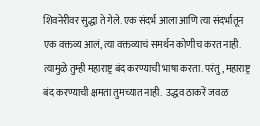शिवनेरीवर सुद्धा ते गेले. एक संदर्भ आला आणि त्या संदर्भातून एक वक्तव्य आलं, त्या वक्तव्याचं समर्थन कोणीच करत नाही. त्यामुळे तुम्ही महाराष्ट्र बंद करण्याची भाषा करता. परंतु, महाराष्ट्र बंद करण्याची क्षमता तुमच्यात नाही.  उद्धव ठाकरें जवळ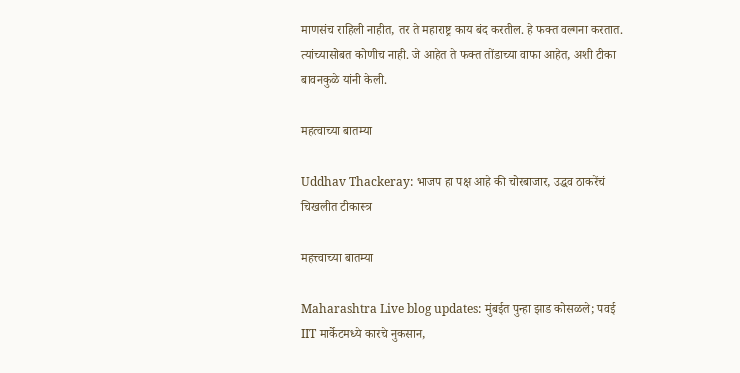माणसंच राहिली नाहीत, तर ते महाराष्ट्र काय बंद करतील. हे फक्त वल्गना करतात. त्यांच्यासोबत कोणीच नाही. जे आहेत ते फक्त तोंडाच्या वाफा आहेत, अशी टीका बावनकुळे यांनी केली.

महत्वाच्या बातम्या

Uddhav Thackeray: भाजप हा पक्ष आहे की चोरबाजार, उद्धव ठाकरेंचं चिखलीत टीकास्त्र

महत्त्वाच्या बातम्या

Maharashtra Live blog updates: मुंबईत पुन्हा झाड कोसळले; पवई IIT मार्केटमध्ये कारचे नुकसान,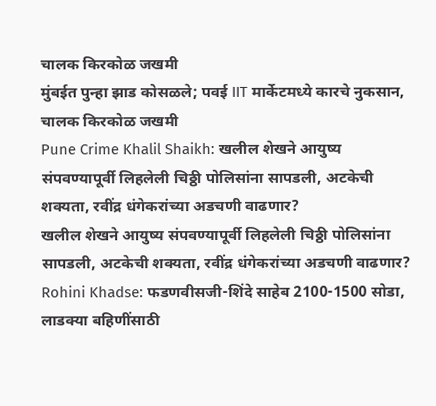चालक किरकोळ जखमी
मुंबईत पुन्हा झाड कोसळले; पवई IIT मार्केटमध्ये कारचे नुकसान, चालक किरकोळ जखमी
Pune Crime Khalil Shaikh: खलील शेखने आयुष्य संपवण्यापूर्वी लिहलेली चिठ्ठी पोलिसांना सापडली, अटकेची शक्यता, रवींद्र धंगेकरांच्या अडचणी वाढणार?
खलील शेखने आयुष्य संपवण्यापूर्वी लिहलेली चिठ्ठी पोलिसांना सापडली, अटकेची शक्यता, रवींद्र धंगेकरांच्या अडचणी वाढणार?
Rohini Khadse: फडणवीसजी-शिंदे साहेब 2100-1500 सोडा, लाडक्या बहिणींसाठी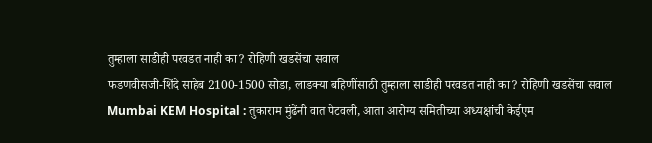तुम्हाला साडीही परवडत नाही का? रोहिणी खडसेंचा सवाल
फडणवीसजी-शिंदे साहेब 2100-1500 सोडा, लाडक्या बहिणींसाठी तुम्हाला साडीही परवडत नाही का? रोहिणी खडसेंचा सवाल
Mumbai KEM Hospital : तुकाराम मुंढेंनी वात पेटवली, आता आरोग्य समितीच्या अध्यक्षांची केईएम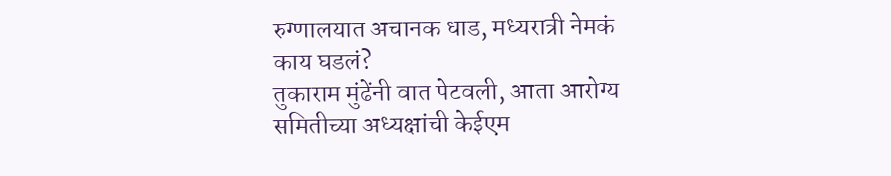रुग्णालयात अचानक धाड, मध्यरात्री नेमकं काय घडलं?
तुकाराम मुंढेंनी वात पेटवली, आता आरोग्य समितीच्या अध्यक्षांची केईएम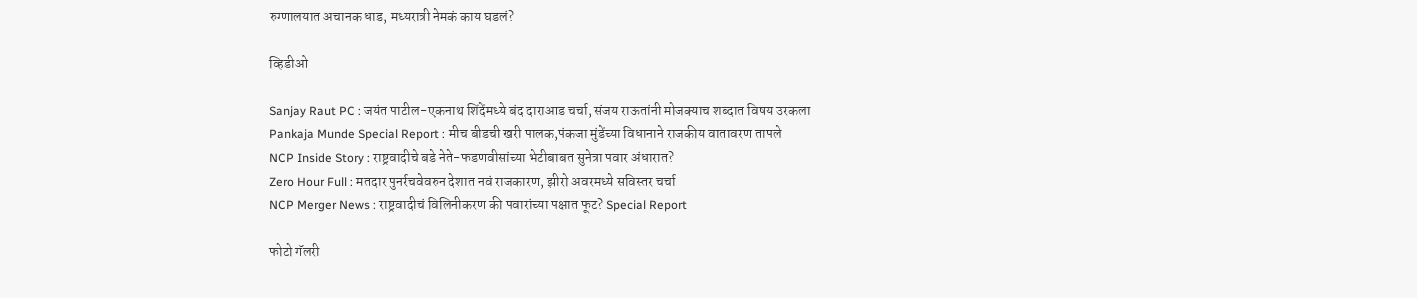रुग्णालयात अचानक धाड, मध्यरात्री नेमकं काय घडलं?

व्हिडीओ

Sanjay Raut PC : जयंत पाटील-एकनाथ शिंदेंमध्ये बंद दाराआड चर्चा, संजय राऊतांनी मोजक्याच शब्दात विषय उरकला
Pankaja Munde Special Report : मीच बीडची खरी पालक,पंकजा मुंडेंच्या विधानाने राजकीय वातावरण तापले
NCP Inside Story : राष्ट्रवादीचे बडे नेते-फडणवीसांच्या भेटीबाबत सुनेत्रा पवार अंधारात?
Zero Hour Full : मतदार पुनर्रचवेवरुन देशात नवं राजकारण, झीरो अवरमध्ये सविस्तर चर्चा
NCP Merger News : राष्ट्रवादीचं विलिनीकरण की पवारांच्या पक्षात फूट? Special Report

फोटो गॅलरी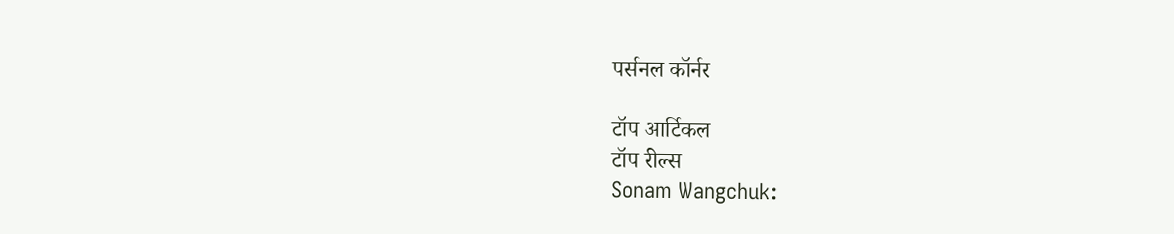पर्सनल कॉर्नर

टॉप आर्टिकल
टॉप रील्स
Sonam Wangchuk: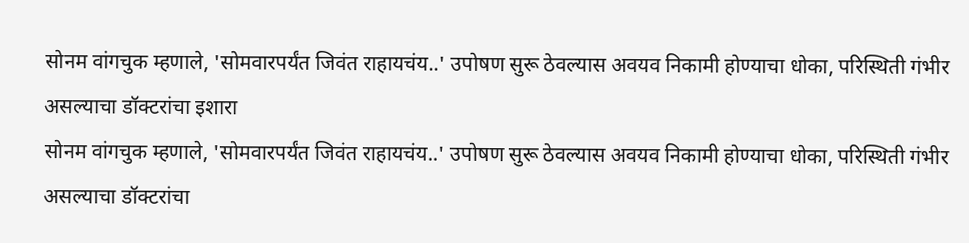सोनम वांगचुक म्हणाले, 'सोमवारपर्यंत जिवंत राहायचंय..' उपोषण सुरू ठेवल्यास अवयव निकामी होण्याचा धोका, परिस्थिती गंभीर असल्याचा डॉक्टरांचा इशारा
सोनम वांगचुक म्हणाले, 'सोमवारपर्यंत जिवंत राहायचंय..' उपोषण सुरू ठेवल्यास अवयव निकामी होण्याचा धोका, परिस्थिती गंभीर असल्याचा डॉक्टरांचा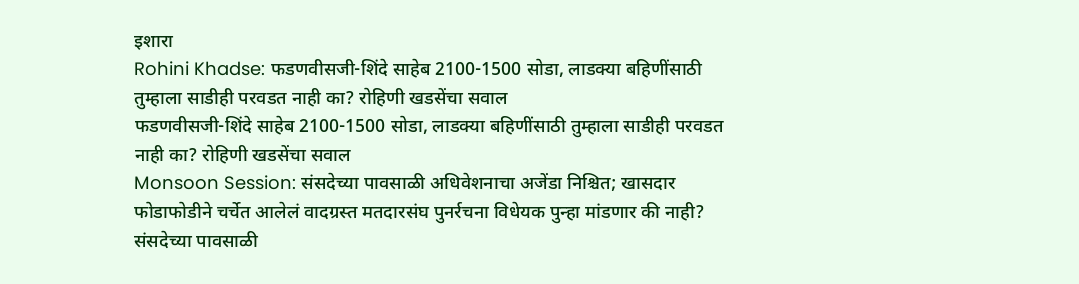इशारा
Rohini Khadse: फडणवीसजी-शिंदे साहेब 2100-1500 सोडा, लाडक्या बहिणींसाठी तुम्हाला साडीही परवडत नाही का? रोहिणी खडसेंचा सवाल
फडणवीसजी-शिंदे साहेब 2100-1500 सोडा, लाडक्या बहिणींसाठी तुम्हाला साडीही परवडत नाही का? रोहिणी खडसेंचा सवाल
Monsoon Session: संसदेच्या पावसाळी अधिवेशनाचा अजेंडा निश्चित; खासदार फोडाफोडीने चर्चेत आलेलं वादग्रस्त मतदारसंघ पुनर्रचना विधेयक पुन्हा मांडणार की नाही?
संसदेच्या पावसाळी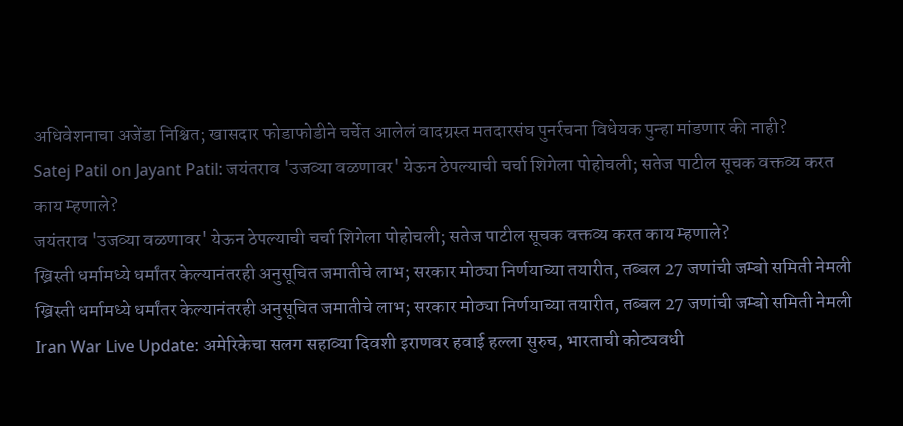अधिवेशनाचा अजेंडा निश्चित; खासदार फोडाफोडीने चर्चेत आलेलं वादग्रस्त मतदारसंघ पुनर्रचना विधेयक पुन्हा मांडणार की नाही?
Satej Patil on Jayant Patil: जयंतराव 'उजव्या वळणावर' येऊन ठेपल्याची चर्चा शिगेला पोहोचली; सतेज पाटील सूचक वक्तव्य करत काय म्हणाले?
जयंतराव 'उजव्या वळणावर' येऊन ठेपल्याची चर्चा शिगेला पोहोचली; सतेज पाटील सूचक वक्तव्य करत काय म्हणाले?
ख्रिस्ती धर्मामध्ये धर्मांतर केल्यानंतरही अनुसूचित जमातीचे लाभ; सरकार मोठ्या निर्णयाच्या तयारीत, तब्बल 27 जणांची जम्बो समिती नेमली
ख्रिस्ती धर्मामध्ये धर्मांतर केल्यानंतरही अनुसूचित जमातीचे लाभ; सरकार मोठ्या निर्णयाच्या तयारीत, तब्बल 27 जणांची जम्बो समिती नेमली
Iran War Live Update: अमेरिकेचा सलग सहाव्या दिवशी इराणवर हवाई हल्ला सुरुच, भारताची कोट्यवधी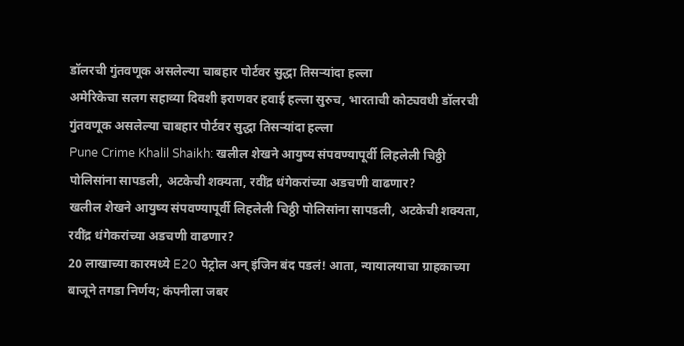डॉलरची गुंतवणूक असलेल्या चाबहार पोर्टवर सुद्धा तिसऱ्यांदा हल्ला
अमेरिकेचा सलग सहाव्या दिवशी इराणवर हवाई हल्ला सुरुच, भारताची कोट्यवधी डॉलरची गुंतवणूक असलेल्या चाबहार पोर्टवर सुद्धा तिसऱ्यांदा हल्ला
Pune Crime Khalil Shaikh: खलील शेखने आयुष्य संपवण्यापूर्वी लिहलेली चिठ्ठी पोलिसांना सापडली, अटकेची शक्यता, रवींद्र धंगेकरांच्या अडचणी वाढणार?
खलील शेखने आयुष्य संपवण्यापूर्वी लिहलेली चिठ्ठी पोलिसांना सापडली, अटकेची शक्यता, रवींद्र धंगेकरांच्या अडचणी वाढणार?
20 लाखाच्या कारमध्ये E20 पेट्रोल अन् इंजिन बंद पडलं! आता, न्यायालयाचा ग्राहकाच्या बाजूने तगडा निर्णय; कंपनीला जबर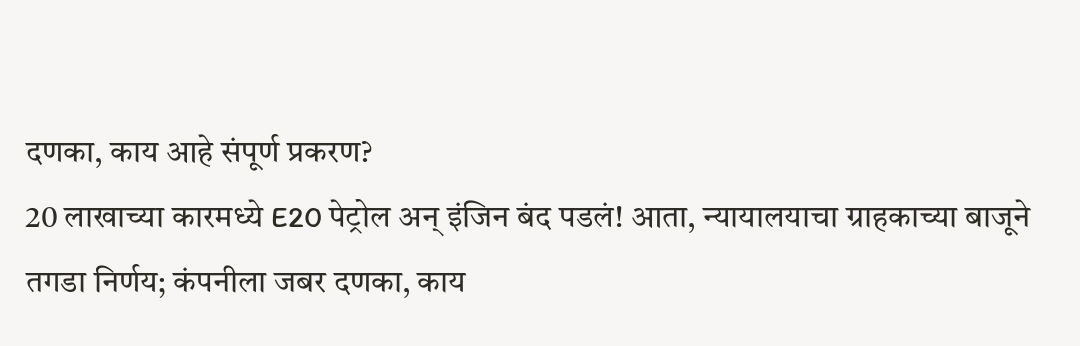दणका, काय आहे संपूर्ण प्रकरण?
20 लाखाच्या कारमध्ये E20 पेट्रोल अन् इंजिन बंद पडलं! आता, न्यायालयाचा ग्राहकाच्या बाजूने तगडा निर्णय; कंपनीला जबर दणका, काय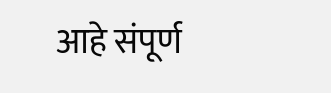आहे संपूर्ण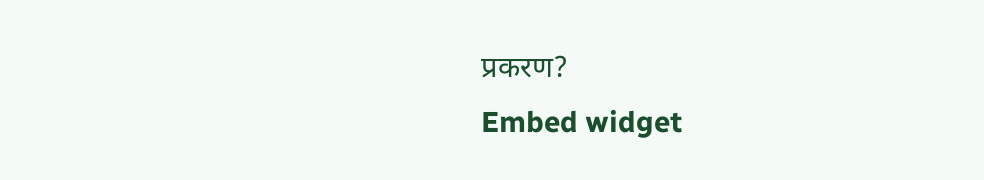प्रकरण?
Embed widget